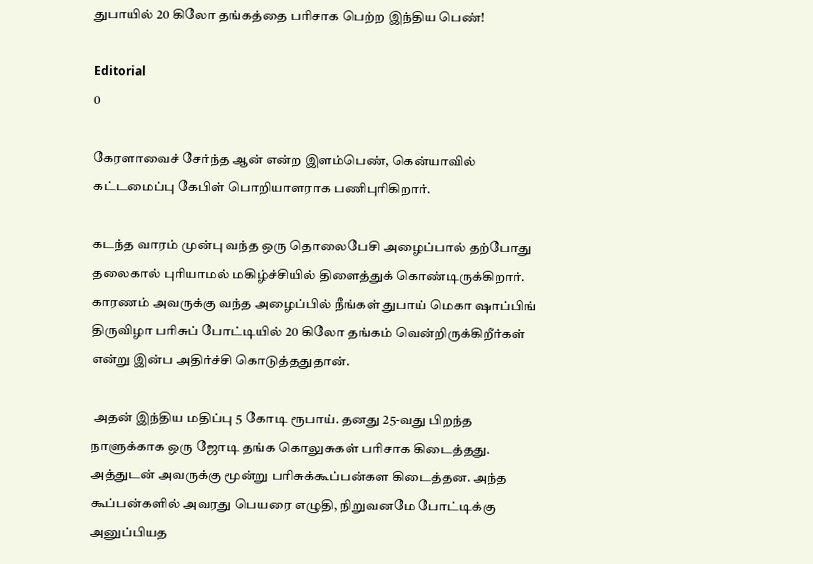துபாயில் 20 கிலோ தங்கத்தை பரிசாக பெற்ற இந்திய பெண்!

Editorial
0

கேரளாவைச் சேர்ந்த ஆன் என்ற இளம்பெண், கென்யாவில் கட்டமைப்பு கேபிள் பொறியாளராக பணிபுரிகிறார்.

கடந்த வாரம் முன்பு வந்த ஒரு தொலைபேசி அழைப்பால் தற்போது தலைகால் புரியாமல் மகிழ்ச்சியில் திளைத்துக் கொண்டிருக்கிறார். காரணம் அவருக்கு வந்த அழைப்பில் நீங்கள் துபாய் மெகா ஷாப்பிங் திருவிழா பரிசுப் போட்டியில் 20 கிலோ தங்கம் வென்றிருக்கிறீர்கள் என்று இன்ப அதிர்ச்சி கொடுத்ததுதான்.

 அதன் இந்திய மதிப்பு 5 கோடி ரூபாய். தனது 25-வது பிறந்த நாளுக்காக ஒரு ஜோடி தங்க கொலுசுகள் பரிசாக கிடைத்தது. அத்துடன் அவருக்கு மூன்று பரிசுக்கூப்பன்கள கிடைத்தன. அந்த கூப்பன்களில் அவரது பெயரை எழுதி, நிறுவனமே போட்டிக்கு அனுப்பியத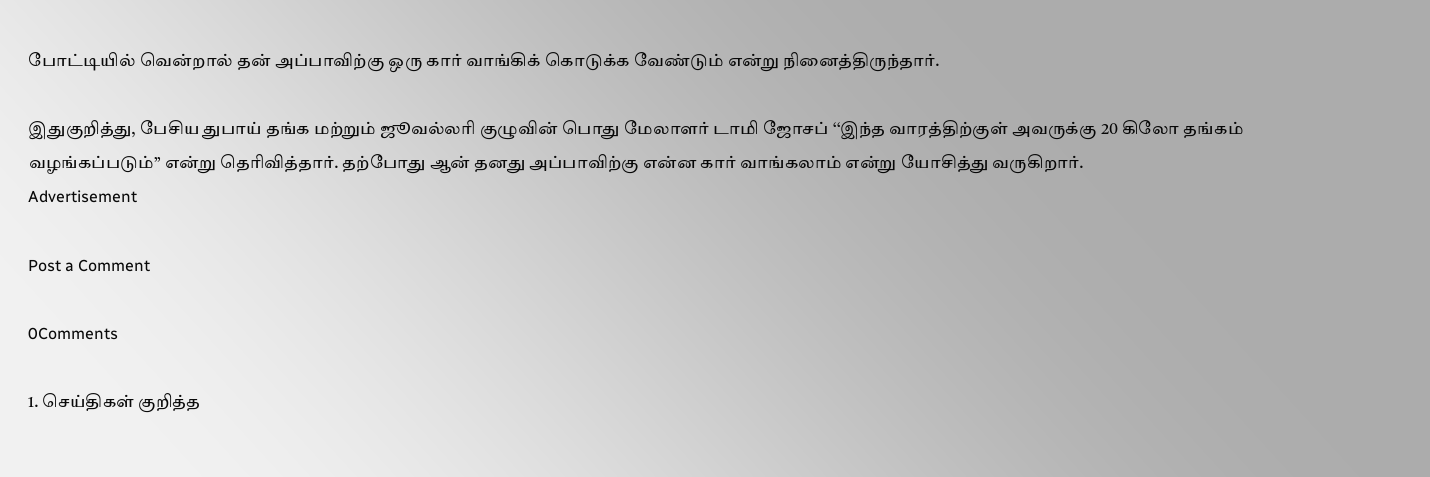போட்டியில் வென்றால் தன் அப்பாவிற்கு ஒரு கார் வாங்கிக் கொடுக்க வேண்டும் என்று நினைத்திருந்தார்.

இதுகுறித்து, பேசிய துபாய் தங்க மற்றும் ஜூவல்லரி குழுவின் பொது மேலாளர் டாமி ஜோசப் ‘‘இந்த வாரத்திற்குள் அவருக்கு 20 கிலோ தங்கம் வழங்கப்படும்’’ என்று தெரிவித்தார். தற்போது ஆன் தனது அப்பாவிற்கு என்ன கார் வாங்கலாம் என்று யோசித்து வருகிறார்.
Advertisement

Post a Comment

0Comments

1. செய்திகள் குறித்த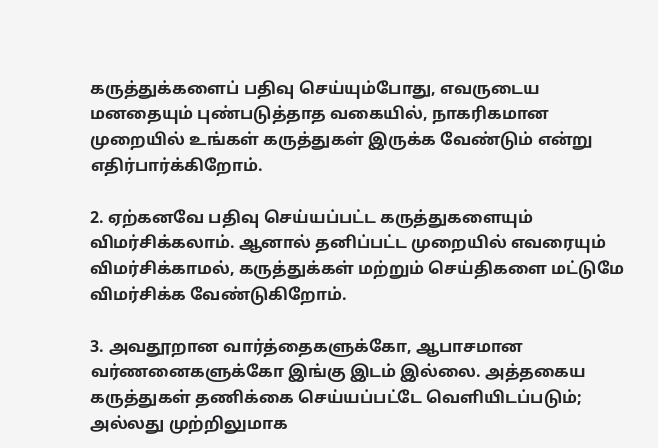கருத்துக்களைப் பதிவு செய்யும்போது, எவருடைய மனதையும் புண்படுத்தாத வகையில், நாகரிகமான முறையில் உங்கள் கருத்துகள் இருக்க வேண்டும் என்று எதிர்பார்க்கிறோம்.

2. ஏற்கனவே பதிவு செய்யப்பட்ட கருத்துகளையும் விமர்சிக்கலாம். ஆனால் தனிப்பட்ட முறையில் எவரையும் விமர்சிக்காமல், கருத்துக்கள் மற்றும் செய்திகளை மட்டுமே விமர்சிக்க வேண்டுகிறோம்.

3. அவதூறான வார்த்தைகளுக்கோ, ஆபாசமான வர்ணனைகளுக்கோ இங்கு இடம் இல்லை. அத்தகைய கருத்துகள் தணிக்கை செய்யப்பட்டே வெளியிடப்படும்; அல்லது முற்றிலுமாக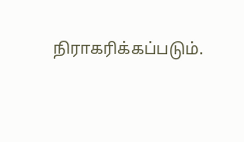நிராகரிக்கப்படும்.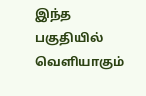இந்த பகுதியில் வெளியாகும்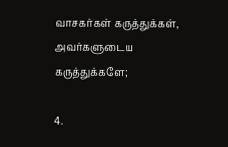வாசகர்கள் கருத்துக்கள், அவர்களுடைய கருத்துக்களே;

4.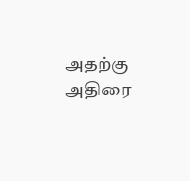அதற்கு அதிரை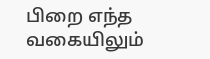பிறை எந்த வகையிலும்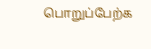பொறுப்பேற்க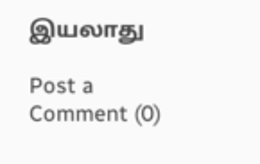இயலாது

Post a Comment (0)